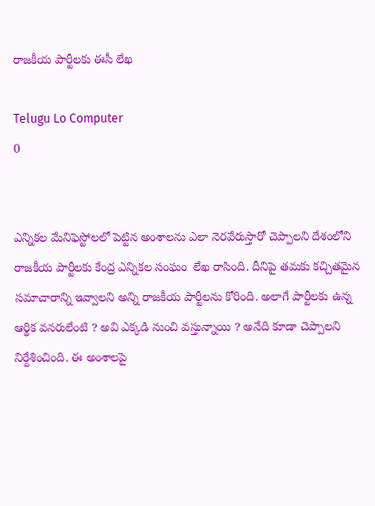రాజకీయ పార్టీలకు ఈసీ లేఖ

Telugu Lo Computer
0


ఎన్నికల మేనిఫెస్టోలలో పెట్టిన అంశాలను ఎలా నెరవేరుస్తారో చెప్పాలని దేశంలోని రాజకీయ పార్టీలకు కేంద్ర ఎన్నికల సంఘం  లేఖ రాసింది. దీనిపై తమకు కచ్చితమైన సమాచారాన్ని ఇవ్వాలని అన్ని రాజకీయ పార్టీలను కోరింది. అలాగే పార్టీలకు ఉన్న ఆర్థిక వనరులేంటి ? అవి ఎక్కడి నుంచి వస్తున్నాయి ? అనేది కూడా చెప్పాలని నిర్దేశించింది. ఈ అంశాలపై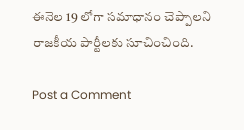ఈనెల 19 లోగా సమాధానం చెప్పాలని రాజకీయ పార్టీలకు సూచించింది.

Post a Comment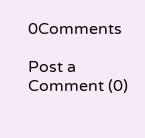0Comments

Post a Comment (0)